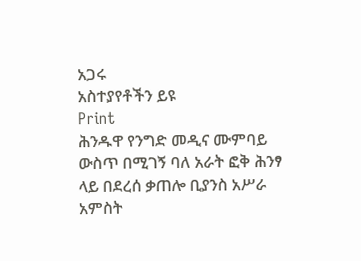አጋሩ
አስተያየቶችን ይዩ
Print
ሕንዱዋ የንግድ መዲና ሙምባይ ውስጥ በሚገኝ ባለ አራት ፎቅ ሕንፃ ላይ በደረሰ ቃጠሎ ቢያንስ አሥራ አምስት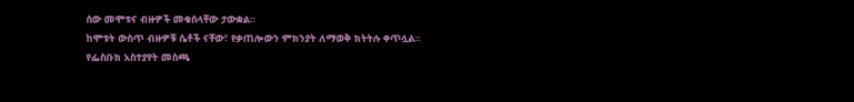ሰው መሞቱና ብዙዎች መቁሰላቸው ታውቋል።
ከሞቱት ውስጥ ብዙዎቹ ሴቶች ናቸው፣ የቃጠሎውን ምክንያት ለማወቅ ክትትሉ ቀጥሏል።
የፌስቡክ አስተያየት መስጫ